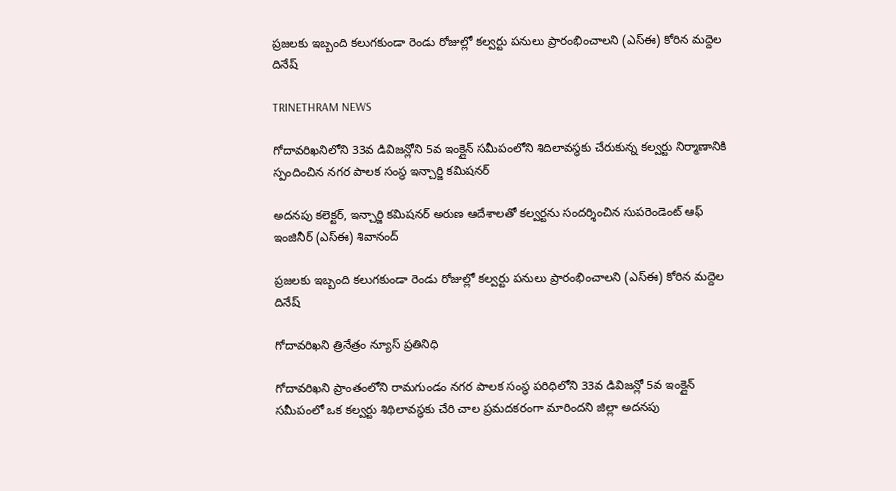ప్రజలకు ఇబ్బంది కలుగకుండా రెండు రోజుల్లో కల్వర్టు పనులు ప్రారంభించాలని (ఎస్ఈ) కోరిన మద్దెల దినేష్

TRINETHRAM NEWS

గోదావరిఖనిలోని 33వ డివిజన్లోని 5వ ఇంక్లైన్ సమీపంలోని శిదిలావస్థకు చేరుకున్న కల్వర్టు నిర్మాణానికి స్పందించిన నగర పాలక సంస్థ ఇన్చార్జి కమిషనర్

అదనపు కలెక్టర్, ఇన్చార్జి కమిషనర్ అరుణ ఆదేశాలతో కల్వర్టను సందర్శించిన సుపరెండెంట్ ఆఫ్ ఇంజినీర్ (ఎస్ఈ) శివానంద్

ప్రజలకు ఇబ్బంది కలుగకుండా రెండు రోజుల్లో కల్వర్టు పనులు ప్రారంభించాలని (ఎస్ఈ) కోరిన మద్దెల దినేష్

గోదావరిఖని త్రినేత్రం న్యూస్ ప్రతినిధి

గోదావరిఖని ప్రాంతంలోని రామగుండం నగర పాలక సంస్థ పరిధిలోని 33వ డివిజన్లో 5వ ఇంక్లైన్ సమీపంలో ఒక కల్వర్టు శిథిలావస్థకు చేరి చాల ప్రమదకరంగా మారిందని జిల్లా అదనపు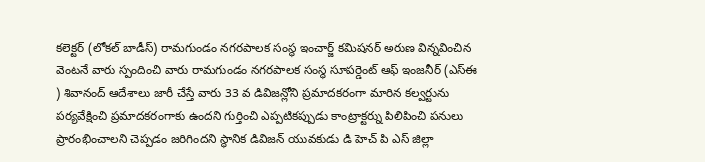కలెక్టర్ (లోకల్ బాడీస్) రామగుండం నగరపాలక సంస్థ ఇంచార్జ్ కమిషనర్ అరుణ విన్నవించిన వెంటనే వారు స్పందించి వారు రామగుండం నగరపాలక సంస్థ సూపర్డెంట్ ఆఫ్ ఇంజనీర్ (ఎస్ఈ ) శివానంద్ ఆదేశాలు జారీ చేస్తే వారు 33 వ డివిజన్లోని ప్రమాదకరంగా మారిన కల్వర్టును పర్యవేక్షించి ప్రమాదకరంగాకు ఉందని గుర్తించి ఎప్పటికప్పుడు కాంట్రాక్టర్ను పిలిపించి పనులు ప్రారంభించాలని చెప్పడం జరిగిందని స్థానిక డివిజన్ యువకుడు డి హెచ్ పి ఎస్ జిల్లా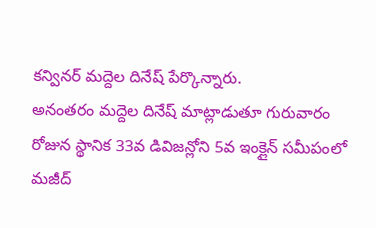కన్వినర్ మద్దెల దినేష్ పేర్కొన్నారు.
అనంతరం మద్దెల దినేష్ మాట్లాడుతూ గురువారం రోజున స్థానిక 33వ డివిజన్లోని 5వ ఇంక్లైన్ సమీపంలో మజీద్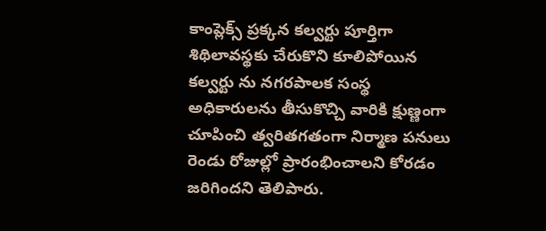కాంప్లెక్స్ ప్రక్కన కల్వర్టు పూర్తిగా శిథిలావస్థకు చేరుకొని కూలిపోయిన కల్వర్టు ను నగరపాలక సంస్థ అధికారులను తీసుకొచ్చి వారికి క్షుణ్ణంగా చూపించి త్వరితగతంగా నిర్మాణ పనులు రెండు రోజుల్లో ప్రారంభించాలని కోరడం జరిగిందని తెలిపారు.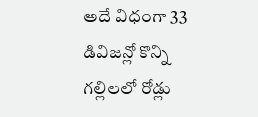అదే విధంగా 33 డివిజన్లో కొన్ని గల్లిలలో రోడ్లు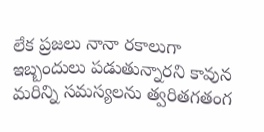లేక ప్రజలు నానా రకాలుగా ఇబ్బందులు పడుతున్నారని కావున మరిన్ని సమస్యలను త్వరితగతంగ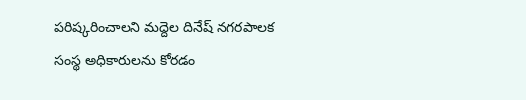పరిష్కరించాలని మద్దెల దినేష్ నగరపాలక సంస్థ అధికారులను కోరడం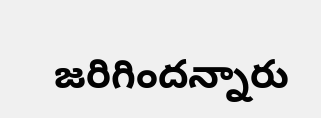జరిగిందన్నారు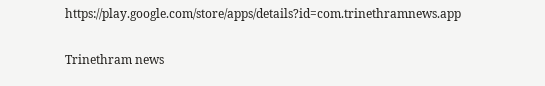https://play.google.com/store/apps/details?id=com.trinethramnews.app

Trinethram news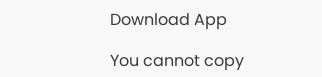Download App

You cannot copy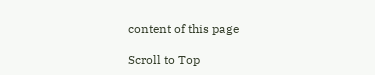content of this page

Scroll to Top